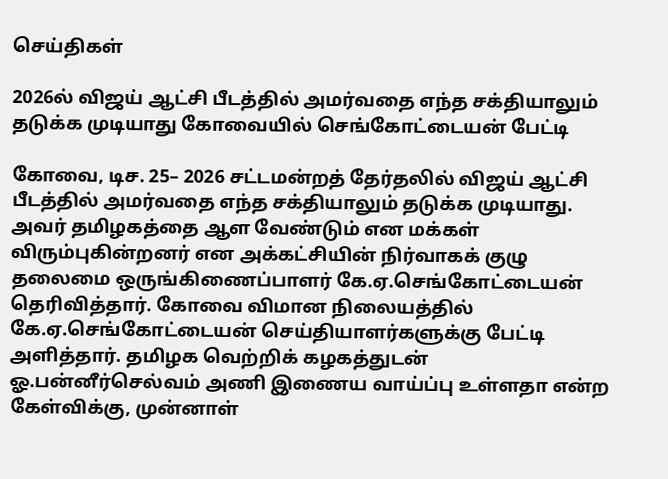செய்திகள்

2026ல் விஜய் ஆட்சி பீடத்தில் அமர்வதை எந்த சக்தியாலும் தடுக்க முடியாது கோவையில் செங்கோட்டையன் பேட்டி

கோவை, டிச. 25– 2026 சட்டமன்றத் தேர்தலில் விஜய் ஆட்சி பீடத்தில் அமர்வதை எந்த சக்தியாலும் தடுக்க முடியாது. அவர் தமிழகத்தை ஆள வேண்டும் என மக்கள் விரும்புகின்றனர் என அக்கட்சியின் நிர்வாகக் குழு தலைமை ஒருங்கிணைப்பாளர் கே.ஏ.செங்கோட்டையன் தெரிவித்தார். கோவை விமான நிலையத்தில் கே.ஏ.செங்கோட்டையன் செய்தியாளர்களுக்கு பேட்டி அளித்தார். தமிழக வெற்றிக் கழகத்துடன் ஓ.பன்னீர்செல்வம் அணி இணைய வாய்ப்பு உள்ளதா என்ற கேள்விக்கு, முன்னாள்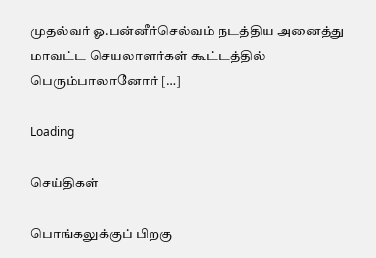முதல்வர் ஓ.பன்னீர்செல்வம் நடத்திய அனைத்து மாவட்ட செயலாளர்கள் கூட்டத்தில் பெரும்பாலானோர் […]

Loading

செய்திகள்

பொங்கலுக்குப் பிறகு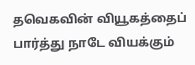தவெகவின் வியூகத்தைப் பார்த்து நாடே வியக்கும்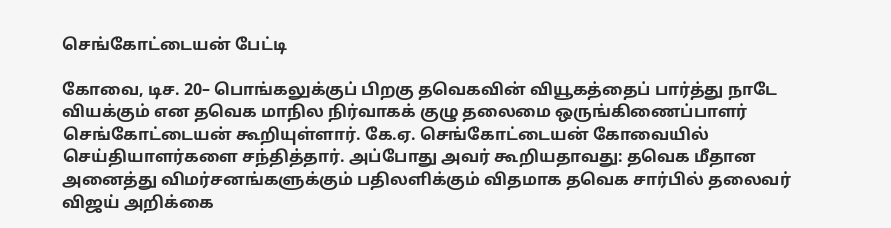செங்கோட்டையன் பேட்டி

கோவை, டிச. 20– பொங்கலுக்குப் பிறகு தவெகவின் வியூகத்தைப் பார்த்து நாடே வியக்கும் என தவெக மாநில நிர்வாகக் குழு தலைமை ஒருங்கிணைப்பாளர் செங்கோட்டையன் கூறியுள்ளார். கே.ஏ. செங்கோட்டையன் கோவையில் செய்தியாளர்களை சந்தித்தார். அப்போது அவர் கூறியதாவது: தவெக மீதான அனைத்து விமர்சனங்களுக்கும் பதிலளிக்கும் விதமாக தவெக சார்பில் தலைவர் விஜய் அறிக்கை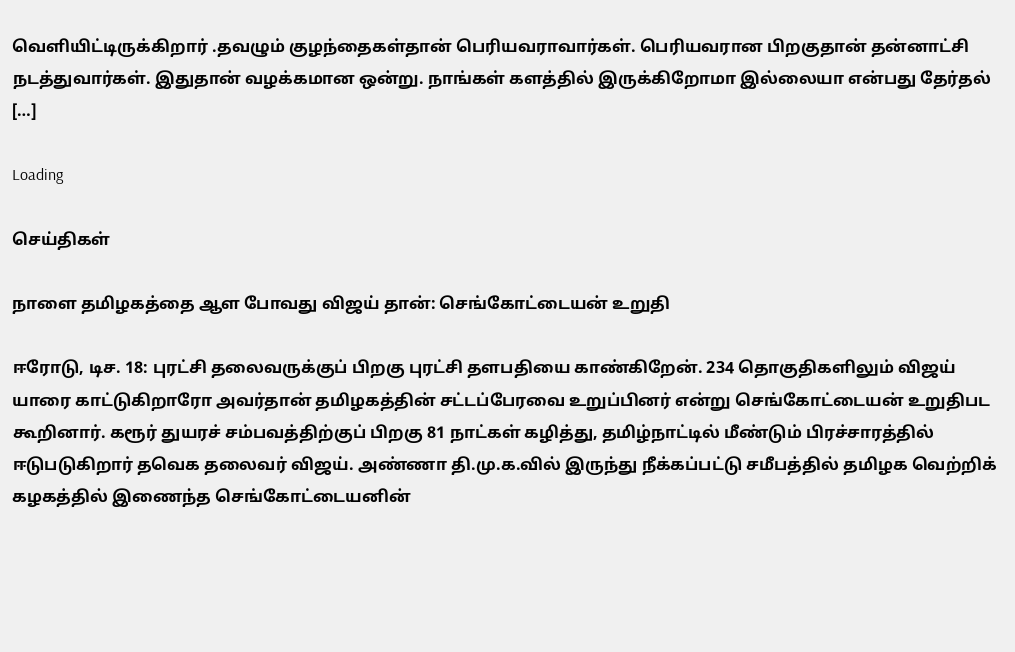வெளியிட்டிருக்கிறார் .தவழும் குழந்தைகள்தான் பெரியவராவார்கள். பெரியவரான பிறகுதான் தன்னாட்சி நடத்துவார்கள். இதுதான் வழக்கமான ஒன்று. நாங்கள் களத்தில் இருக்கிறோமா இல்லையா என்பது தேர்தல் […]

Loading

செய்திகள்

நாளை தமிழகத்தை ஆள போவது விஜய் தான்: செங்கோட்டையன் உறுதி

ஈரோடு, டிச. 18: புரட்சி தலைவருக்குப் பிறகு புரட்சி தளபதியை காண்கிறேன். 234 தொகுதிகளிலும் விஜய் யாரை காட்டுகிறாரோ அவர்தான் தமிழகத்தின் சட்டப்பேரவை உறுப்பினர் என்று செங்கோட்டையன் உறுதிபட கூறினார். கரூர் துயரச் சம்பவத்திற்குப் பிறகு 81 நாட்கள் கழித்து, தமிழ்நாட்டில் மீண்டும் பிரச்சாரத்தில் ஈடுபடுகிறார் தவெக தலைவர் விஜய். அண்ணா தி.மு.க.வில் இருந்து நீக்கப்பட்டு சமீபத்தில் தமிழக வெற்றிக் கழகத்தில் இணைந்த செங்கோட்டையனின்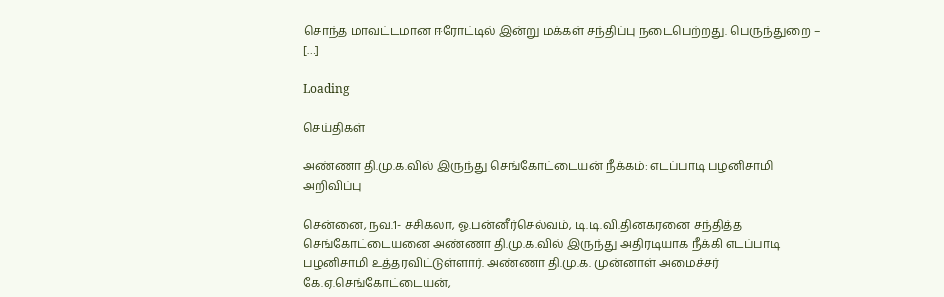சொந்த மாவட்டமான ஈரோட்டில் இன்று மக்கள் சந்திப்பு நடைபெற்றது. பெருந்துறை – […]

Loading

செய்திகள்

அண்ணா தி.மு.க.வில் இருந்து செங்கோட்டையன் நீக்கம்: எடப்பாடி பழனிசாமி அறிவிப்பு

சென்னை, நவ.1- சசிகலா, ஓ.பன்னீர்செல்வம், டி.டி.வி.தினகரனை சந்தித்த செங்கோட்டையனை அண்ணா தி.மு.க.வில் இருந்து அதிரடியாக நீக்கி எடப்பாடி பழனிசாமி உத்தரவிட்டுள்ளார். அண்ணா தி.மு.க. முன்னாள் அமைச்சர் கே.ஏ.செங்கோட்டையன்,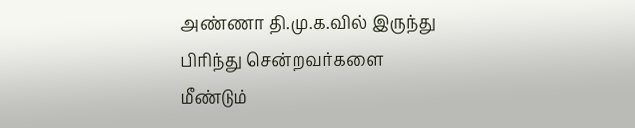அண்ணா தி.மு.க.வில் இருந்து பிரிந்து சென்றவர்களை மீண்டும்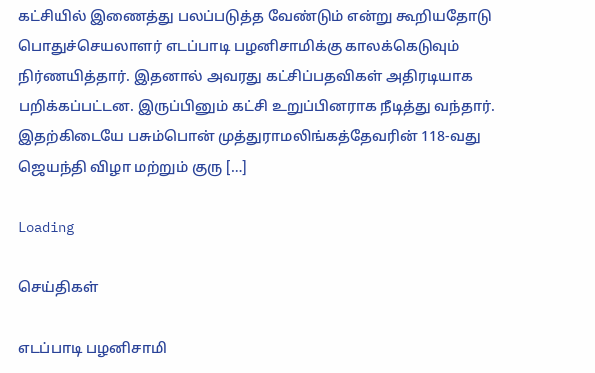கட்சியில் இணைத்து பலப்படுத்த வேண்டும் என்று கூறியதோடு பொதுச்செயலாளர் எடப்பாடி பழனிசாமிக்கு காலக்கெடுவும் நிர்ணயித்தார். இதனால் அவரது கட்சிப்பதவிகள் அதிரடியாக பறிக்கப்பட்டன. இருப்பினும் கட்சி உறுப்பினராக நீடித்து வந்தார். இதற்கிடையே பசும்பொன் முத்துராமலிங்கத்தேவரின் 118-வது ஜெயந்தி விழா மற்றும் குரு […]

Loading

செய்திகள்

எடப்பாடி பழனிசாமி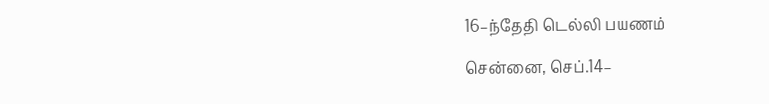16–ந்தேதி டெல்லி பயணம்

சென்னை, செப்.14–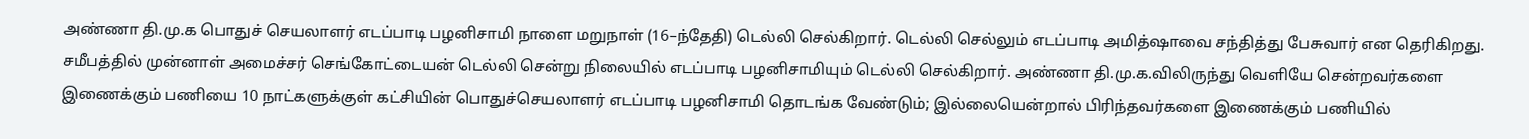அண்ணா தி.மு.க பொதுச் செயலாளர் எடப்பாடி பழனிசாமி நாளை மறுநாள் (16–ந்தேதி) டெல்லி செல்கிறார். டெல்லி செல்லும் எடப்பாடி அமித்ஷாவை சந்தித்து பேசுவார் என தெரிகிறது. சமீபத்தில் முன்னாள் அமைச்சர் செங்கோட்டையன் டெல்லி சென்று நிலையில் எடப்பாடி பழனிசாமியும் டெல்லி செல்கிறார். அண்ணா தி.மு.க.விலிருந்து வெளியே சென்றவர்களை இணைக்கும் பணியை 10 நாட்களுக்குள் கட்சியின் பொதுச்செயலாளர் எடப்பாடி பழனிசாமி தொடங்க வேண்டும்; இல்லையென்றால் பிரிந்தவர்களை இணைக்கும் பணியில்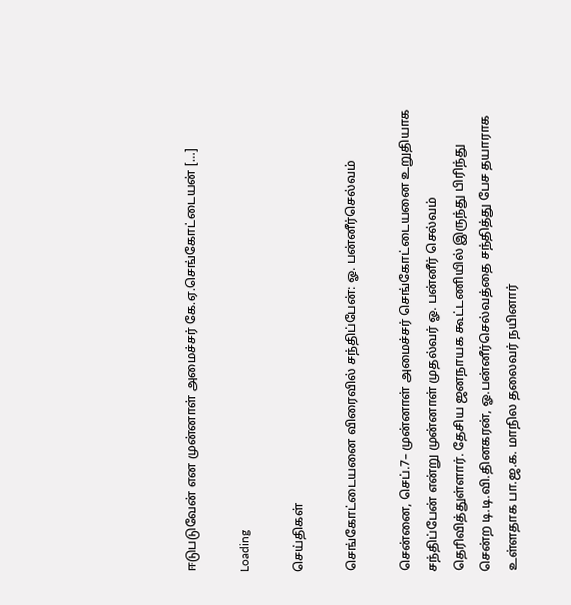ஈடுபடுவேன் என முன்னாள் அமைச்சர் கே.ஏ.செங்கோட்டையன் […]

Loading

செய்திகள்

செங்கோட்டையனை விரைவில் சந்திப்பேன்: ஓ. பன்னீர்செல்வம்

சென்னை, செப்.7– முன்னாள் அமைச்சர் செங்கோட்டையனை உறுதியாக சந்திப்பேன் என்று முன்னாள் முதல்வர் ஓ. பன்னீர் செல்வம் தெரிவித்துள்ளார். தேசிய ஜனநாயக கூட்டணியில் இருந்து பிரிந்து சென்ற டி.டி.வி.தினகரன், ஓ.பன்னீர்செல்வத்தை சந்தித்து பேச தயாராக உள்ளதாக பா.ஜ.க. மாநில தலைவர் நயினார்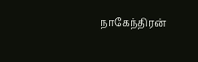நாகேந்திரன்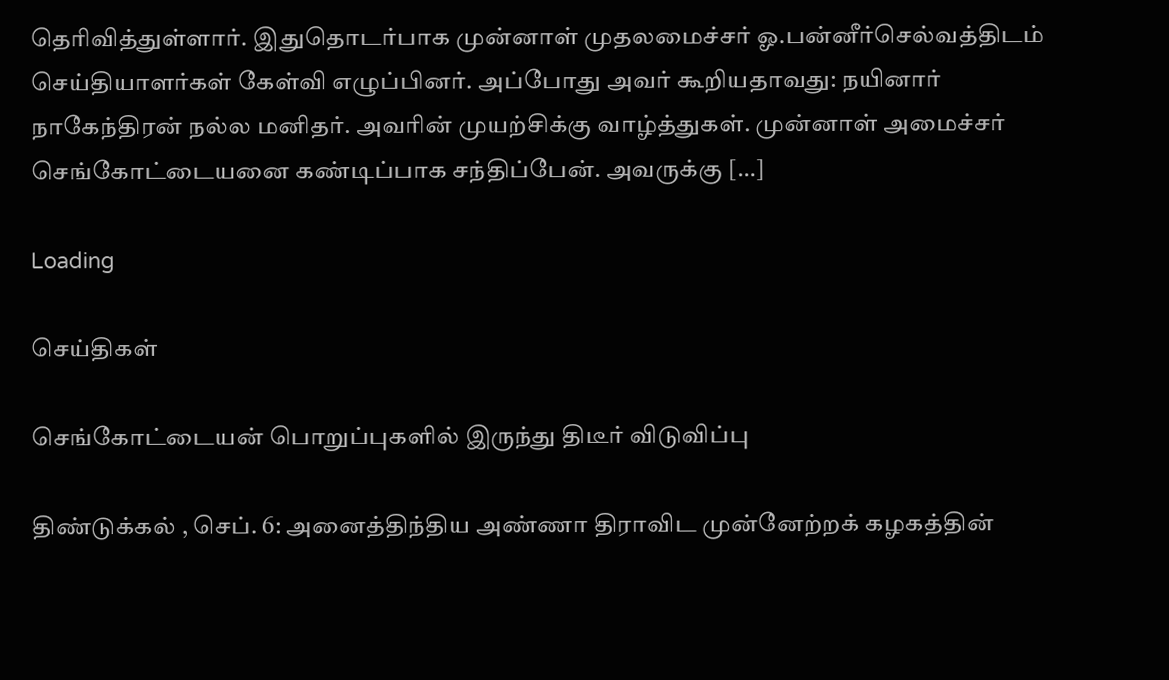தெரிவித்துள்ளார். இதுதொடர்பாக முன்னாள் முதலமைச்சர் ஓ.பன்னீர்செல்வத்திடம் செய்தியாளர்கள் கேள்வி எழுப்பினர். அப்போது அவர் கூறியதாவது: நயினார் நாகேந்திரன் நல்ல மனிதர். அவரின் முயற்சிக்கு வாழ்த்துகள். முன்னாள் அமைச்சர் செங்கோட்டையனை கண்டிப்பாக சந்திப்பேன். அவருக்கு […]

Loading

செய்திகள்

செங்கோட்டையன் பொறுப்புகளில் இருந்து திடீர் விடுவிப்பு

திண்டுக்கல் , செப். 6: அனைத்திந்திய அண்ணா திராவிட முன்னேற்றக் கழகத்தின்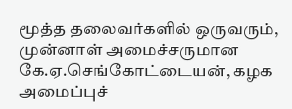மூத்த தலைவர்களில் ஒருவரும், முன்னாள் அமைச்சருமான கே.ஏ.செங்கோட்டையன், கழக அமைப்புச்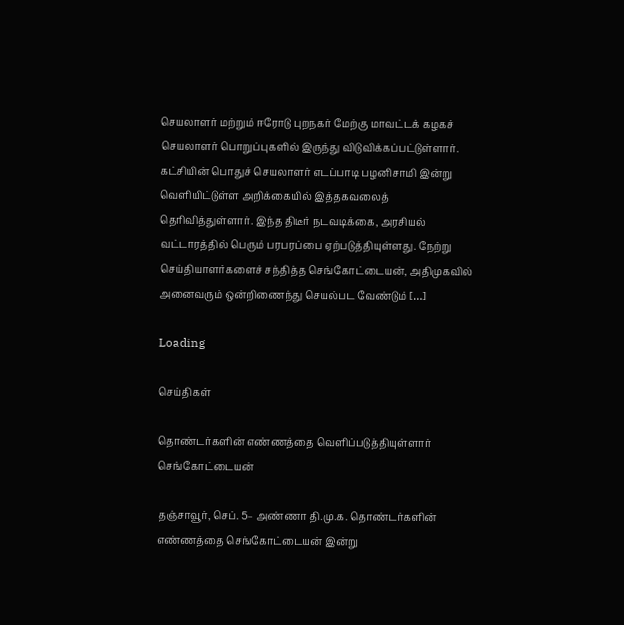செயலாளர் மற்றும் ஈரோடு புறநகர் மேற்கு மாவட்டக் கழகச் செயலாளர் பொறுப்புகளில் இருந்து விடுவிக்கப்பட்டுள்ளார். கட்சியின் பொதுச் செயலாளர் எடப்பாடி பழனிசாமி இன்று வெளியிட்டுள்ள அறிக்கையில் இத்தகவலைத் தெரிவித்துள்ளார். இந்த திடீர் நடவடிக்கை, அரசியல் வட்டாரத்தில் பெரும் பரபரப்பை ஏற்படுத்தியுள்ளது. நேற்று செய்தியாளர்களைச் சந்தித்த செங்கோட்டையன், அதிமுகவில் அனைவரும் ஒன்றிணைந்து செயல்பட வேண்டும் […]

Loading

செய்திகள்

தொண்டர்களின் எண்ணத்தை வெளிப்படுத்தியுள்ளார் செங்கோட்டையன்

தஞ்சாவூர், செப். 5– அண்ணா தி.மு.க. தொண்டர்களின் எண்ணத்தை செங்கோட்டையன் இன்று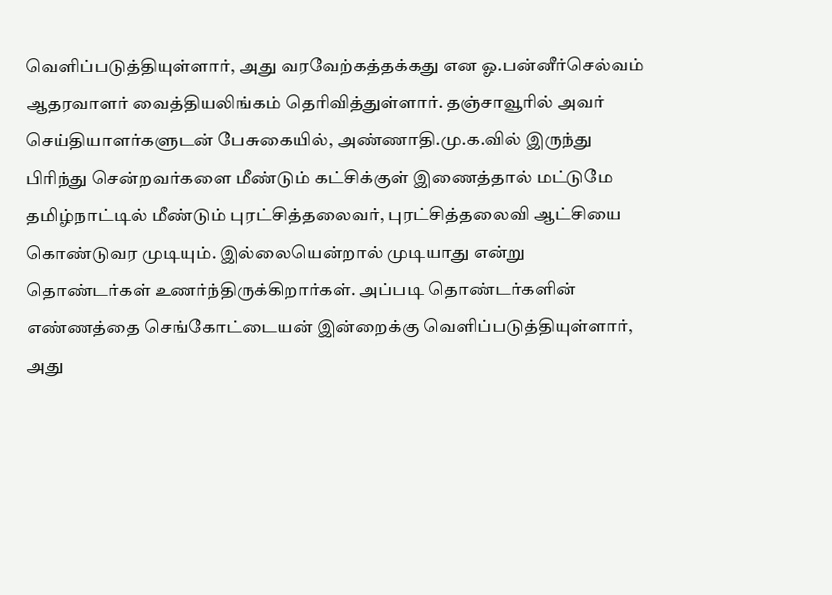வெளிப்படுத்தியுள்ளார், அது வரவேற்கத்தக்கது என ஓ.பன்னீர்செல்வம் ஆதரவாளர் வைத்தியலிங்கம் தெரிவித்துள்ளார். தஞ்சாவூரில் அவர் செய்தியாளர்களுடன் பேசுகையில், அண்ணாதி.மு.க.வில் இருந்து பிரிந்து சென்றவர்களை மீண்டும் கட்சிக்குள் இணைத்தால் மட்டுமே தமிழ்நாட்டில் மீண்டும் புரட்சித்தலைவர், புரட்சித்தலைவி ஆட்சியை கொண்டுவர முடியும். இல்லையென்றால் முடியாது என்று தொண்டர்கள் உணர்ந்திருக்கிறார்கள். அப்படி தொண்டர்களின் எண்ணத்தை செங்கோட்டையன் இன்றைக்கு வெளிப்படுத்தியுள்ளார், அது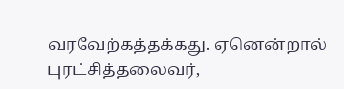வரவேற்கத்தக்கது. ஏனென்றால் புரட்சித்தலைவர்,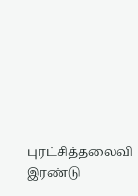புரட்சித்தலைவி இரண்டு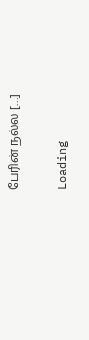பேரின் நல்ல […]

Loading